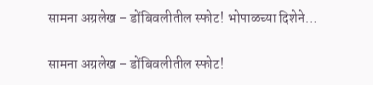सामना अग्रलेख – डोंबिवलीतील स्फोट! भोपाळच्या दिशेने…

सामना अग्रलेख – डोंबिवलीतील स्फोट!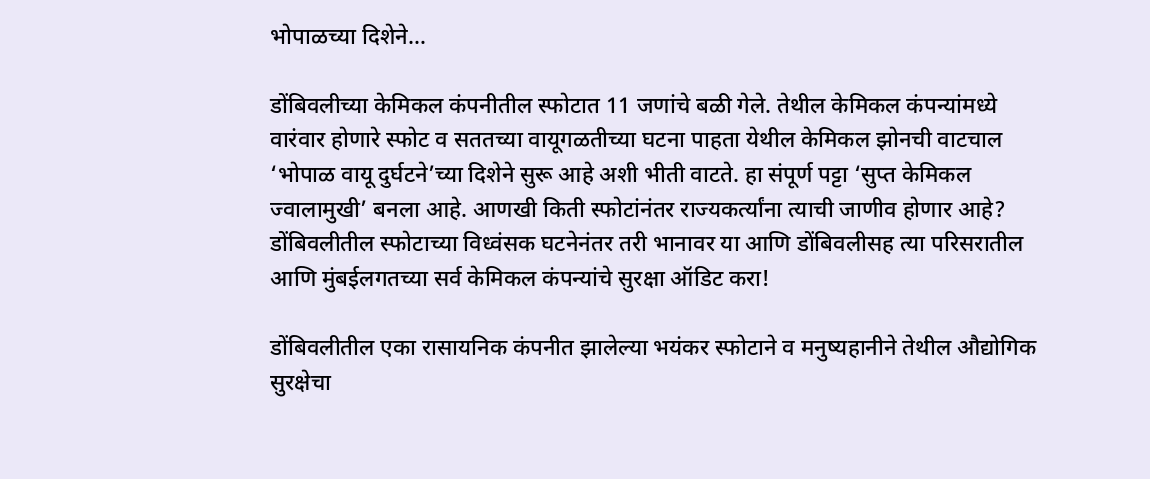भोपाळच्या दिशेने…

डोंबिवलीच्या केमिकल कंपनीतील स्फोटात 11 जणांचे बळी गेले. तेथील केमिकल कंपन्यांमध्ये वारंवार होणारे स्फोट व सततच्या वायूगळतीच्या घटना पाहता येथील केमिकल झोनची वाटचाल ‘भोपाळ वायू दुर्घटने’च्या दिशेने सुरू आहे अशी भीती वाटते. हा संपूर्ण पट्टा ‘सुप्त केमिकल ज्वालामुखी’ बनला आहे. आणखी किती स्फोटांनंतर राज्यकर्त्यांना त्याची जाणीव होणार आहे? डोंबिवलीतील स्फोटाच्या विध्वंसक घटनेनंतर तरी भानावर या आणि डोंबिवलीसह त्या परिसरातील आणि मुंबईलगतच्या सर्व केमिकल कंपन्यांचे सुरक्षा ऑडिट करा!

डोंबिवलीतील एका रासायनिक कंपनीत झालेल्या भयंकर स्फोटाने व मनुष्यहानीने तेथील औद्योगिक सुरक्षेचा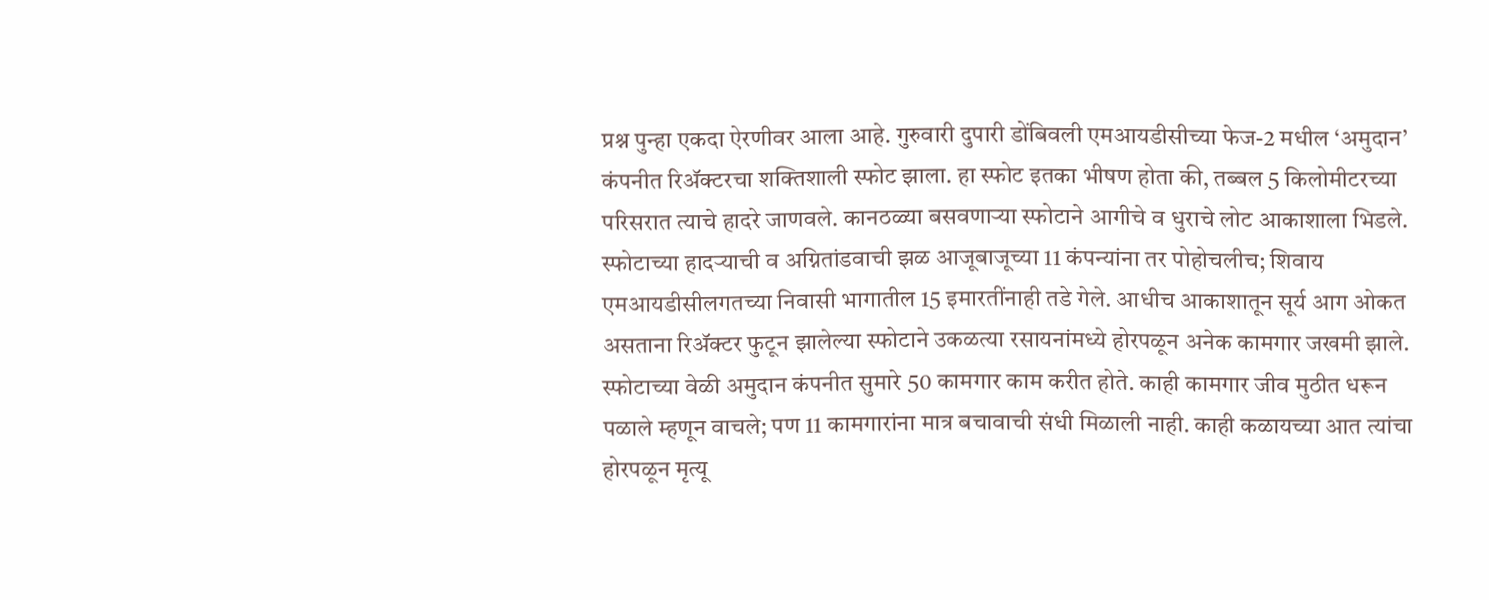प्रश्न पुन्हा एकदा ऐरणीवर आला आहे. गुरुवारी दुपारी डोंबिवली एमआयडीसीच्या फेज-2 मधील ‘अमुदान’ कंपनीत रिॲक्टरचा शक्तिशाली स्फोट झाला. हा स्फोट इतका भीषण होता की, तब्बल 5 किलोमीटरच्या परिसरात त्याचे हादरे जाणवले. कानठळ्या बसवणाऱ्या स्फोटाने आगीचे व धुराचे लोट आकाशाला भिडले. स्फोटाच्या हादऱ्याची व अग्नितांडवाची झळ आजूबाजूच्या 11 कंपन्यांना तर पोहोचलीच; शिवाय एमआयडीसीलगतच्या निवासी भागातील 15 इमारतींनाही तडे गेले. आधीच आकाशातून सूर्य आग ओकत असताना रिॲक्टर फुटून झालेल्या स्फोटाने उकळत्या रसायनांमध्ये होरपळून अनेक कामगार जखमी झाले. स्फोटाच्या वेळी अमुदान कंपनीत सुमारे 50 कामगार काम करीत होते. काही कामगार जीव मुठीत धरून पळाले म्हणून वाचले; पण 11 कामगारांना मात्र बचावाची संधी मिळाली नाही. काही कळायच्या आत त्यांचा होरपळून मृत्यू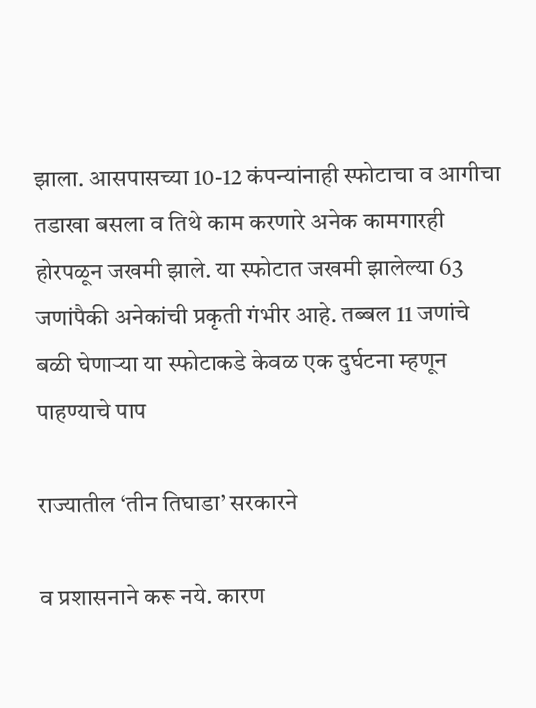झाला. आसपासच्या 10-12 कंपन्यांनाही स्फोटाचा व आगीचा तडाखा बसला व तिथे काम करणारे अनेक कामगारही होरपळून जखमी झाले. या स्फोटात जखमी झालेल्या 63 जणांपैकी अनेकांची प्रकृती गंभीर आहे. तब्बल 11 जणांचे बळी घेणाऱ्या या स्फोटाकडे केवळ एक दुर्घटना म्हणून पाहण्याचे पाप

राज्यातील ‘तीन तिघाडा’ सरकारने

व प्रशासनाने करू नये. कारण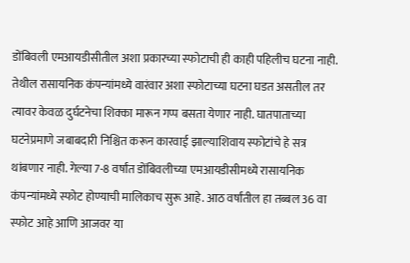डोंबिवली एमआयडीसीतील अशा प्रकारच्या स्फोटाची ही काही पहिलीच घटना नाही. तेथील रासायनिक कंपन्यांमध्ये वारंवार अशा स्फोटाच्या घटना घडत असतील तर त्यावर केवळ दुर्घटनेचा शिक्का मारून गप्प बसता येणार नाही. घातपाताच्या घटनेप्रमाणे जबाबदारी निश्चित करून कारवाई झाल्याशिवाय स्फोटांचे हे सत्र थांबणार नाही. गेल्या 7-8 वर्षांत डोंबिवलीच्या एमआयडीसीमध्ये रासायनिक कंपन्यांमध्ये स्फोट होण्याची मालिकाच सुरू आहे. आठ वर्षांतील हा तब्बल 36 वा स्फोट आहे आणि आजवर या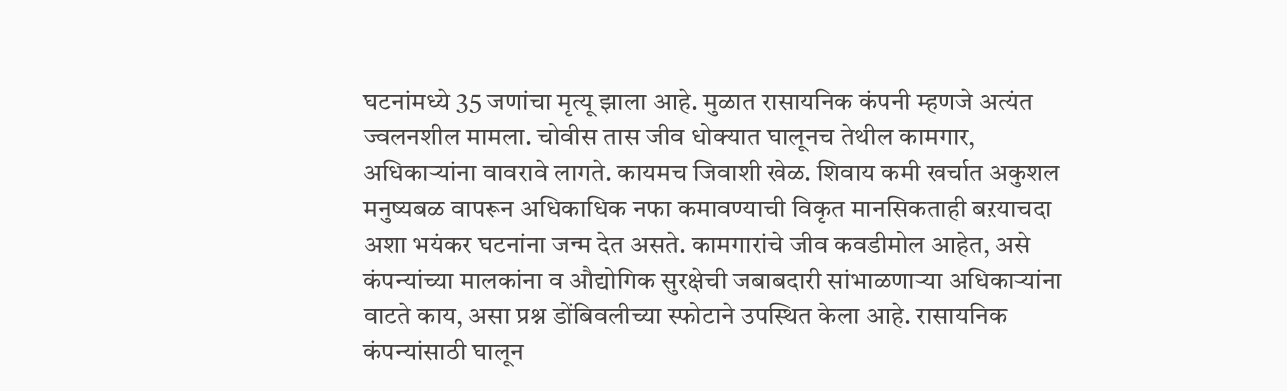घटनांमध्ये 35 जणांचा मृत्यू झाला आहे. मुळात रासायनिक कंपनी म्हणजे अत्यंत ज्वलनशील मामला. चोवीस तास जीव धोक्यात घालूनच तेथील कामगार, अधिकाऱ्यांना वावरावे लागते. कायमच जिवाशी खेळ. शिवाय कमी खर्चात अकुशल मनुष्यबळ वापरून अधिकाधिक नफा कमावण्याची विकृत मानसिकताही बऱयाचदा अशा भयंकर घटनांना जन्म देत असते. कामगारांचे जीव कवडीमोल आहेत, असे कंपन्यांच्या मालकांना व औद्योगिक सुरक्षेची जबाबदारी सांभाळणाऱ्या अधिकाऱ्यांना वाटते काय, असा प्रश्न डोंबिवलीच्या स्फोटाने उपस्थित केला आहे. रासायनिक कंपन्यांसाठी घालून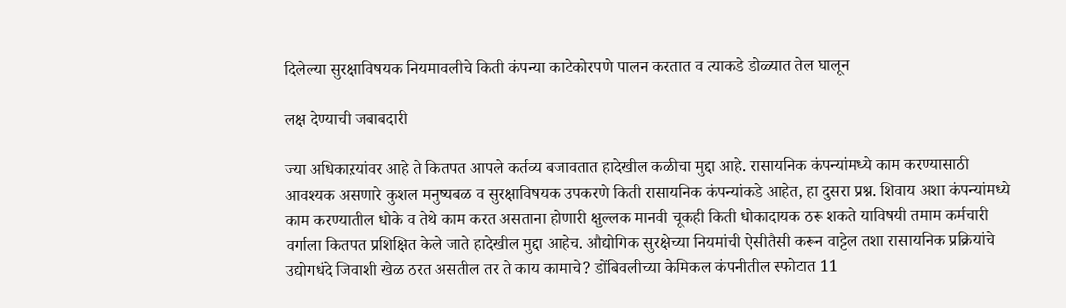दिलेल्या सुरक्षाविषयक नियमावलीचे किती कंपन्या काटेकोरपणे पालन करतात व त्याकडे डोळ्यात तेल घालून

लक्ष देण्याची जबाबदारी

ज्या अधिकाऱयांवर आहे ते कितपत आपले कर्तव्य बजावतात हादेखील कळीचा मुद्दा आहे. रासायनिक कंपन्यांमध्ये काम करण्यासाठी आवश्यक असणारे कुशल मनुष्यबळ व सुरक्षाविषयक उपकरणे किती रासायनिक कंपन्यांकडे आहेत, हा दुसरा प्रश्न. शिवाय अशा कंपन्यांमध्ये काम करण्यातील धोके व तेथे काम करत असताना होणारी क्षुल्लक मानवी चूकही किती धोकादायक ठरू शकते याविषयी तमाम कर्मचारी वर्गाला कितपत प्रशिक्षित केले जाते हादेखील मुद्दा आहेच. औद्योगिक सुरक्षेच्या नियमांची ऐसीतैसी करून वाट्टेल तशा रासायनिक प्रक्रियांचे उद्योगधंदे जिवाशी खेळ ठरत असतील तर ते काय कामाचे? डोंबिवलीच्या केमिकल कंपनीतील स्फोटात 11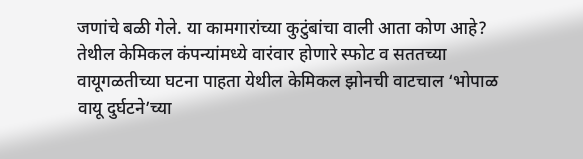जणांचे बळी गेले. या कामगारांच्या कुटुंबांचा वाली आता कोण आहे? तेथील केमिकल कंपन्यांमध्ये वारंवार होणारे स्फोट व सततच्या वायूगळतीच्या घटना पाहता येथील केमिकल झोनची वाटचाल ‘भोपाळ वायू दुर्घटने’च्या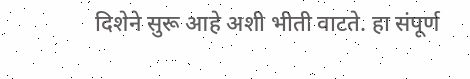दिशेने सुरू आहे अशी भीती वाटते. हा संपूर्ण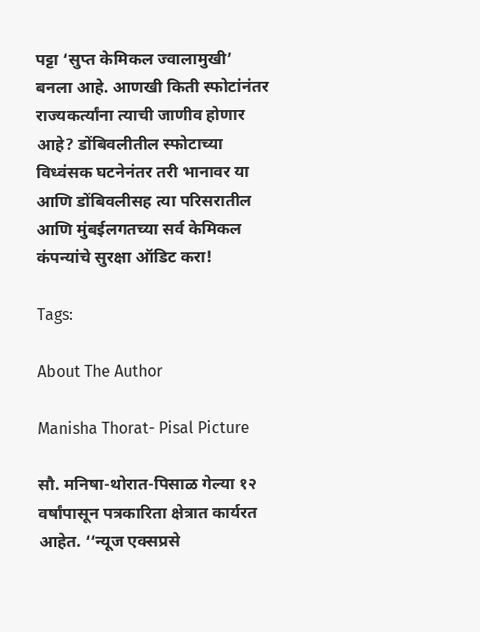पट्टा ‘सुप्त केमिकल ज्वालामुखी’ बनला आहे. आणखी किती स्फोटांनंतर राज्यकर्त्यांना त्याची जाणीव होणार आहे? डोंबिवलीतील स्फोटाच्या विध्वंसक घटनेनंतर तरी भानावर या आणि डोंबिवलीसह त्या परिसरातील आणि मुंबईलगतच्या सर्व केमिकल कंपन्यांचे सुरक्षा ऑडिट करा!

Tags:

About The Author

Manisha Thorat- Pisal Picture

सौ. मनिषा-थोरात-पिसाळ गेल्या १२ वर्षांपासून पत्रकारिता क्षेत्रात कार्यरत आहेत. ‘‘न्यूज एक्सप्रसे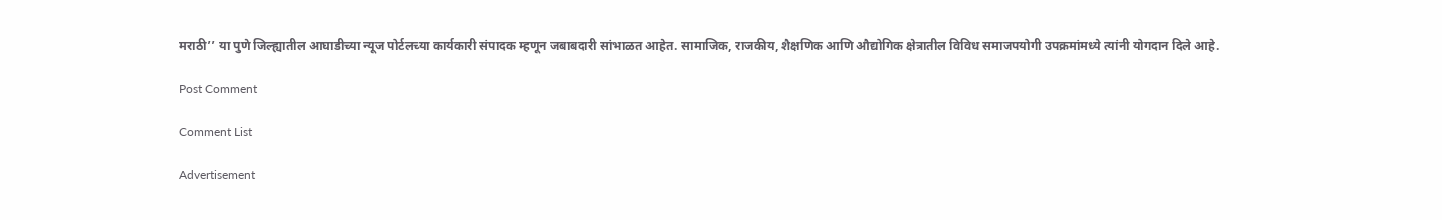मराठी’’ या पुणे जिल्ह्यातील आघाडीच्या न्यूज पोर्टलच्या कार्यकारी संपादक म्हणून जबाबदारी सांभाळत आहेत. सामाजिक, राजकीय, शैक्षणिक आणि औद्योगिक क्षेत्रातील विविध समाजपयोगी उपक्रमांमध्ये त्यांनी योगदान दिले आहे.

Post Comment

Comment List

Advertisement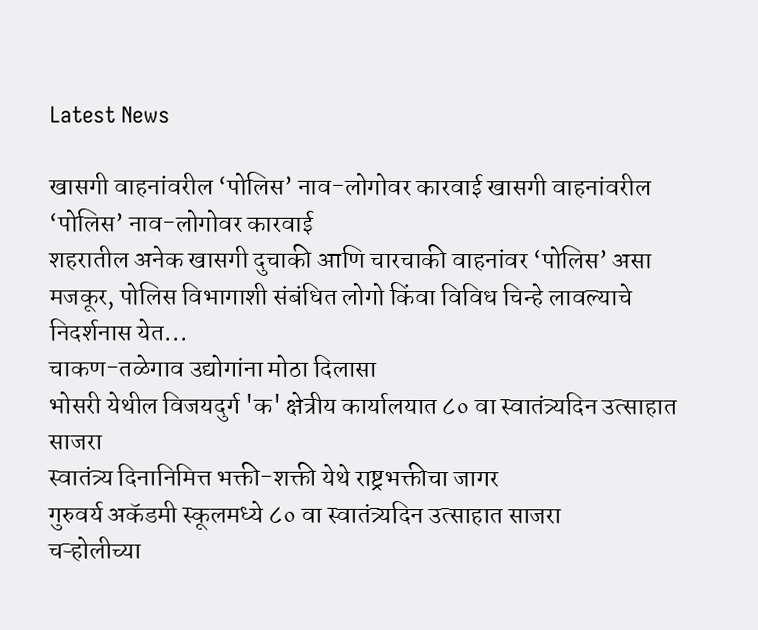Latest News

खासगी वाहनांवरील ‘पोलिस’ नाव-लोगोवर कारवाई खासगी वाहनांवरील ‘पोलिस’ नाव-लोगोवर कारवाई
शहरातील अनेक खासगी दुचाकी आणि चारचाकी वाहनांवर ‘पोलिस’ असा मजकूर, पोलिस विभागाशी संबंधित लोगो किंवा विविध चिन्हे लावल्याचे निदर्शनास येत...
चाकण-तळेगाव उद्योगांना मोठा दिलासा
भोसरी येथील विजयदुर्ग 'क' क्षेत्रीय कार्यालयात ८० वा स्वातंत्र्यदिन उत्साहात साजरा
स्वातंत्र्य दिनानिमित्त भक्ती-शक्ती येथे राष्ट्रभक्तीचा जागर
गुरुवर्य अकॅडमी स्कूलमध्ये ८० वा स्वातंत्र्यदिन उत्साहात साजरा
चऱ्होलीच्या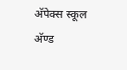अ‍ॅपेक्स स्कूल अ‍ॅण्ड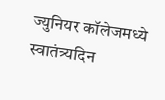ज्युनियर कॉलेजमध्ये स्वातंत्र्यदिन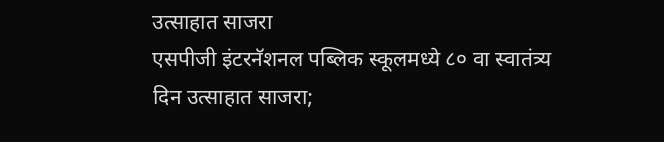उत्साहात साजरा
एसपीजी इंटरनॅशनल पब्लिक स्कूलमध्ये ८० वा स्वातंत्र्य दिन उत्साहात साजरा;